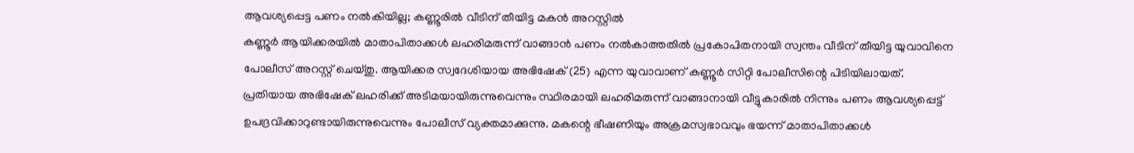ആവശ്യപ്പെട്ട പണം നൽകിയില്ല; കണ്ണൂരിൽ വീടിന് തീയിട്ട മകൻ അറസ്റ്റിൽ
കണ്ണൂർ ആയിക്കരയിൽ മാതാപിതാക്കൾ ലഹരിമരുന്ന് വാങ്ങാൻ പണം നൽകാത്തതിൽ പ്രകോപിതനായി സ്വന്തം വീടിന് തീയിട്ട യുവാവിനെ പോലീസ് അറസ്റ്റ് ചെയ്തു. ആയിക്കര സ്വദേശിയായ അഭിഷേക് (25) എന്ന യുവാവാണ് കണ്ണൂർ സിറ്റി പോലീസിന്റെ പിടിയിലായത്.
പ്രതിയായ അഭിഷേക് ലഹരിക്ക് അടിമയായിരുന്നുവെന്നും സ്ഥിരമായി ലഹരിമരുന്ന് വാങ്ങാനായി വീട്ടുകാരിൽ നിന്നും പണം ആവശ്യപ്പെട്ട് ഉപദ്രവിക്കാറുണ്ടായിരുന്നുവെന്നും പോലീസ് വ്യക്തമാക്കുന്നു. മകന്റെ ഭീഷണിയും അക്രമസ്വഭാവവും ഭയന്ന് മാതാപിതാക്കൾ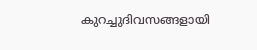കുറച്ചുദിവസങ്ങളായി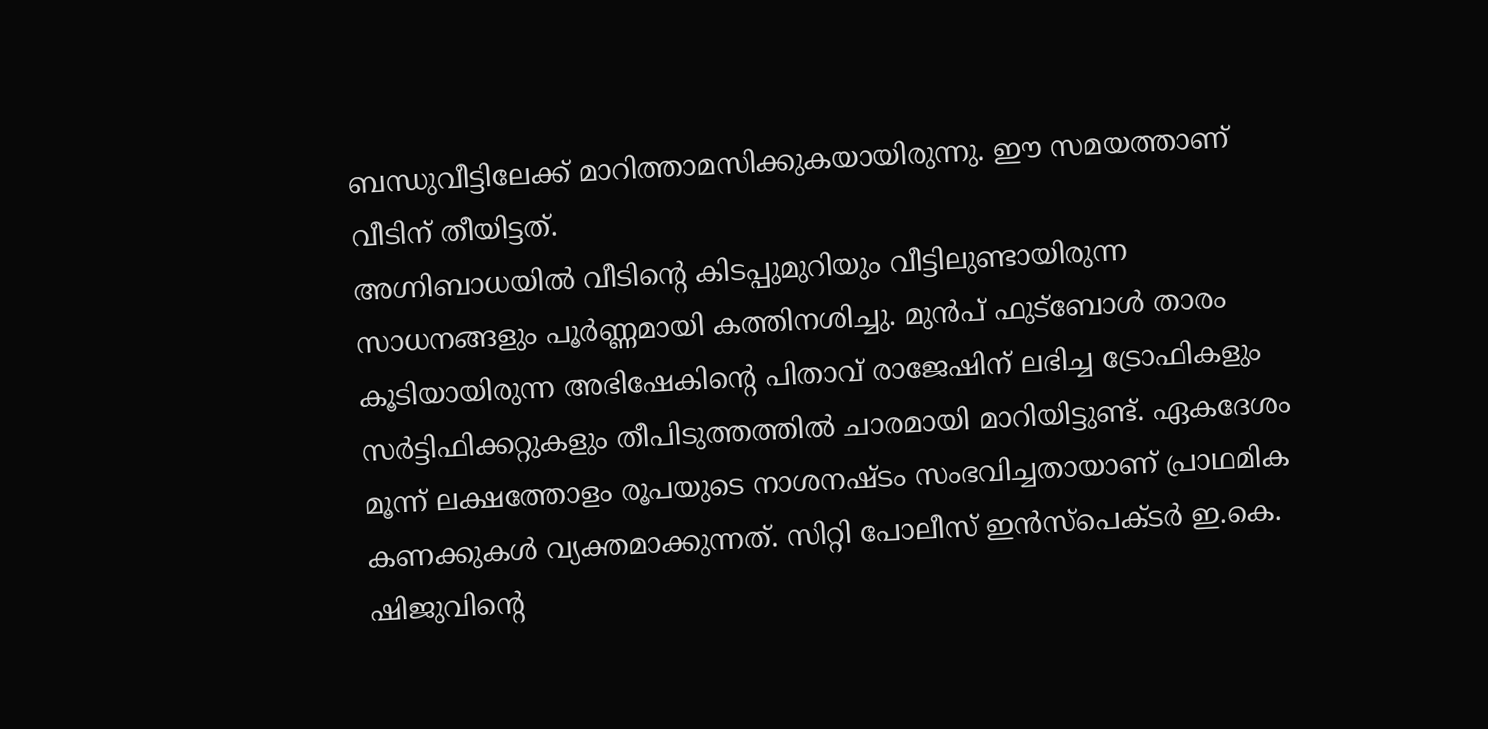ബന്ധുവീട്ടിലേക്ക് മാറിത്താമസിക്കുകയായിരുന്നു. ഈ സമയത്താണ് വീടിന് തീയിട്ടത്.
അഗ്നിബാധയിൽ വീടിന്റെ കിടപ്പുമുറിയും വീട്ടിലുണ്ടായിരുന്ന സാധനങ്ങളും പൂർണ്ണമായി കത്തിനശിച്ചു. മുൻപ് ഫുട്ബോൾ താരം കൂടിയായിരുന്ന അഭിഷേകിന്റെ പിതാവ് രാജേഷിന് ലഭിച്ച ട്രോഫികളും സർട്ടിഫിക്കറ്റുകളും തീപിടുത്തത്തിൽ ചാരമായി മാറിയിട്ടുണ്ട്. ഏകദേശം മൂന്ന് ലക്ഷത്തോളം രൂപയുടെ നാശനഷ്ടം സംഭവിച്ചതായാണ് പ്രാഥമിക കണക്കുകൾ വ്യക്തമാക്കുന്നത്. സിറ്റി പോലീസ് ഇൻസ്പെക്ടർ ഇ.കെ. ഷിജുവിന്റെ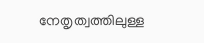നേതൃത്വത്തിലുള്ള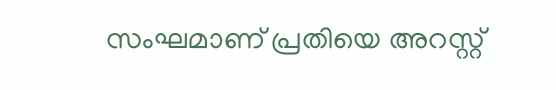സംഘമാണ് പ്രതിയെ അറസ്റ്റ്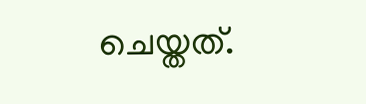ചെയ്തത്.